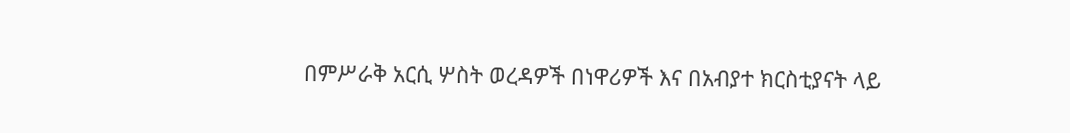በምሥራቅ አርሲ ሦስት ወረዳዎች በነዋሪዎች እና በአብያተ ክርስቲያናት ላይ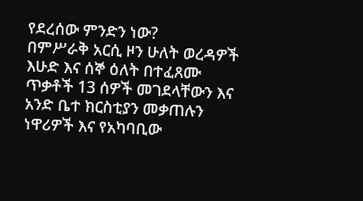የደረሰው ምንድን ነው?
በምሥራቅ አርሲ ዞን ሁለት ወረዳዎች እሁድ እና ሰኞ ዕለት በተፈጸሙ ጥቃቶች 13 ሰዎች መገደላቸውን እና አንድ ቤተ ክርስቲያን መቃጠሉን ነዋሪዎች እና የአካባቢው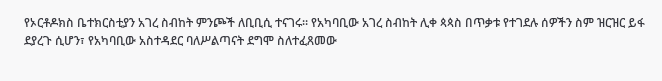የኦርቶዶክስ ቤተክርስቲያን አገረ ስብከት ምንጮች ለቢቢሲ ተናገሩ። የአካባቢው አገረ ስብከት ሊቀ ጳጳስ በጥቃቱ የተገደሉ ሰዎችን ስም ዝርዝር ይፋ ደያረጉ ሲሆን፣ የአካባቢው አስተዳደር ባለሥልጣናት ደግሞ ስለተፈጸመው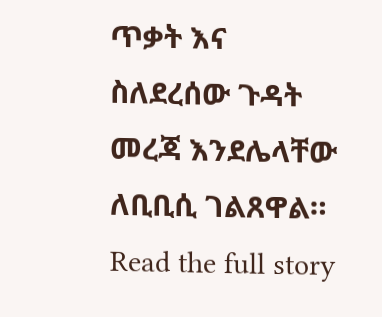ጥቃት እና ስለደረሰው ጉዳት መረጃ እንደሌላቸው ለቢቢሲ ገልጸዋል።
Read the full story